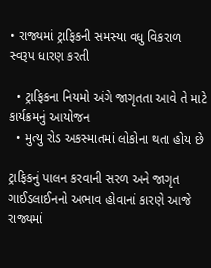• રાજ્યમાં ટ્રાફિકની સમસ્યા વધુ વિકરાળ સ્વરૂપ ધારણ કરતી

  • ટ્રાફિકના નિયમો અંગે જાગૃતતા આવે તે માટે કાર્યક્રમનું આયોજન
  • મુત્યુ રોડ અકસ્માતમાં લોકોના થતા હોય છે

ટ્રાફિકનું પાલન કરવાની સરળ અને જાગૃત ગાઈડલાઈનનો અભાવ હોવાનાં કારણે આજે રાજ્યમાં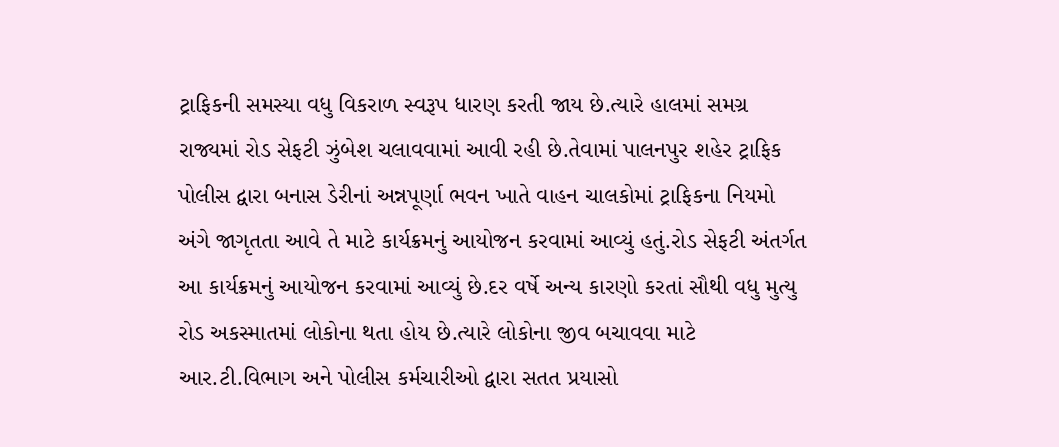ટ્રાફિકની સમસ્યા વધુ વિકરાળ સ્વરૂપ ધારણ કરતી જાય છે.ત્યારે હાલમાં સમગ્ર રાજ્યમાં રોડ સેફટી ઝુંબેશ ચલાવવામાં આવી રહી છે.તેવામાં પાલનપુર શહેર ટ્રાફિક પોલીસ દ્વારા બનાસ ડેરીનાં અન્નપૂર્ણા ભવન ખાતે વાહન ચાલકોમાં ટ્રાફિકના નિયમો અંગે જાગૃતતા આવે તે માટે કાર્યક્રમનું આયોજન કરવામાં આવ્યું હતું.રોડ સેફટી અંતર્ગત આ કાર્યક્રમનું આયોજન કરવામાં આવ્યું છે.દર વર્ષે અન્ય કારણો કરતાં સૌથી વધુ મુત્યુ રોડ અકસ્માતમાં લોકોના થતા હોય છે.ત્યારે લોકોના જીવ બચાવવા માટે આર.ટી.વિભાગ અને પોલીસ કર્મચારીઓ દ્વારા સતત પ્રયાસો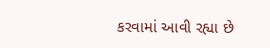કરવામાં આવી રહ્યા છે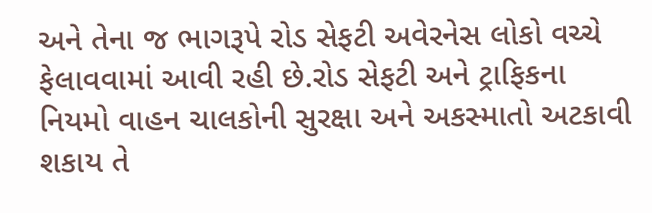અને તેના જ ભાગરૂપે રોડ સેફટી અવેરનેસ લોકો વચ્ચે ફેલાવવામાં આવી રહી છે.રોડ સેફટી અને ટ્રાફિકના નિયમો વાહન ચાલકોની સુરક્ષા અને અકસ્માતો અટકાવી શકાય તે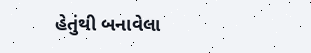હેતુંથી બનાવેલા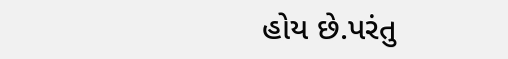હોય છે.પરંતુ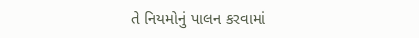તે નિયમોનું પાલન કરવામાં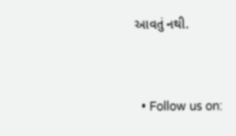આવતું નથી.


  • Follow us on: